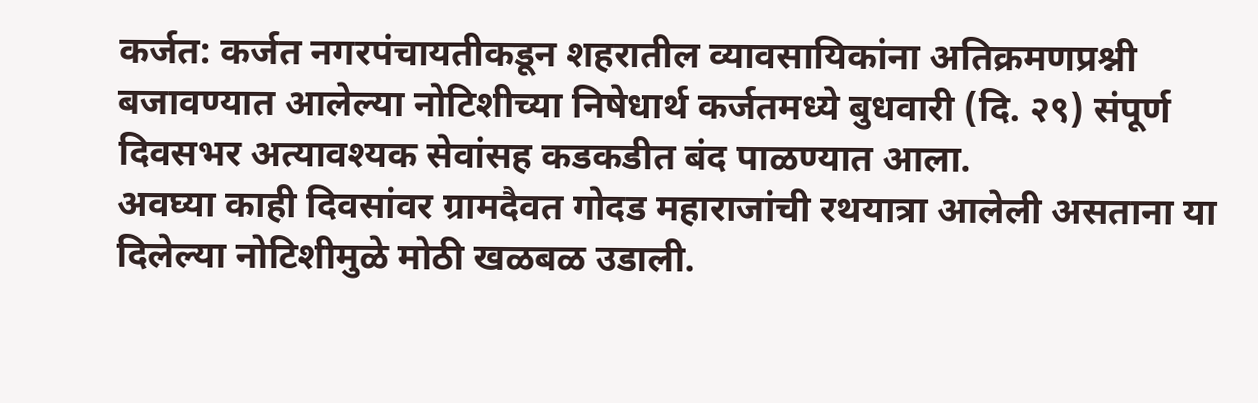कर्जत: कर्जत नगरपंचायतीकडून शहरातील व्यावसायिकांना अतिक्रमणप्रश्नी बजावण्यात आलेल्या नोटिशीच्या निषेधार्थ कर्जतमध्ये बुधवारी (दि. २९) संपूर्ण दिवसभर अत्यावश्यक सेवांसह कडकडीत बंद पाळण्यात आला.
अवघ्या काही दिवसांवर ग्रामदैवत गोदड महाराजांची रथयात्रा आलेली असताना या दिलेल्या नोटिशीमुळे मोठी खळबळ उडाली.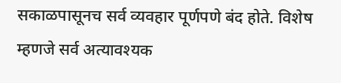सकाळपासूनच सर्व व्यवहार पूर्णपणे बंद होते. विशेष म्हणजे सर्व अत्यावश्यक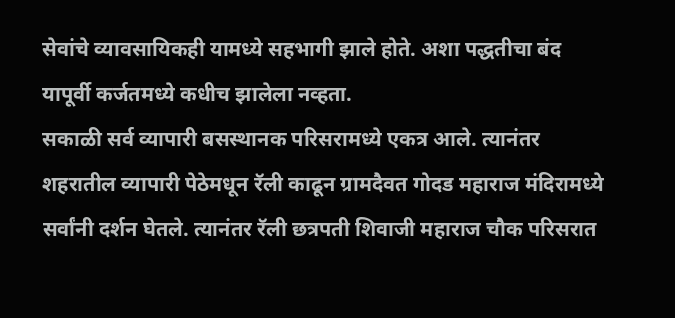सेवांचे व्यावसायिकही यामध्ये सहभागी झाले होते. अशा पद्धतीचा बंद यापूर्वी कर्जतमध्ये कधीच झालेला नव्हता.
सकाळी सर्व व्यापारी बसस्थानक परिसरामध्ये एकत्र आले. त्यानंतर शहरातील व्यापारी पेठेमधून रॅली काढून ग्रामदैवत गोदड महाराज मंदिरामध्ये सर्वांनी दर्शन घेतले. त्यानंतर रॅली छत्रपती शिवाजी महाराज चौक परिसरात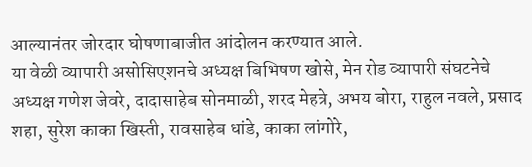आल्यानंतर जोरदार घोषणाबाजीत आंदोलन करण्यात आले.
या वेळी व्यापारी असोसिएशनचे अध्यक्ष बिभिषण खोसे, मेन रोड व्यापारी संघटनेचे अध्यक्ष गणेश जेवरे, दादासाहेब सोनमाळी, शरद मेहत्रे, अभय बोरा, राहुल नवले, प्रसाद शहा, सुरेश काका खिस्ती, रावसाहेब धांडे, काका लांगोरे,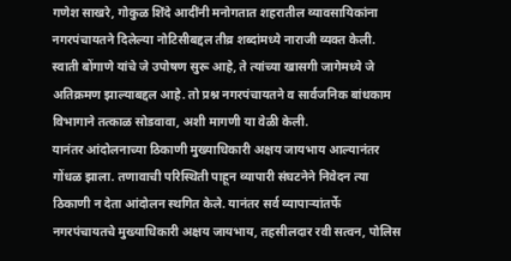गणेश साखरे, गोकुळ शिंदे आदींनी मनोगतात शहरातील व्यावसायिकांना नगरपंचायतने दिलेल्या नोटिसीबद्दल तीव्र शब्दांमध्ये नाराजी व्यक्त केली.
स्वाती बोंगाणे यांचे जे उपोषण सुरू आहे, ते त्यांच्या खासगी जागेमध्ये जे अतिक्रमण झाल्याबद्दल आहे. तो प्रश्न नगरपंचायतने व सार्वजनिक बांधकाम विभागाने तत्काळ सोडवावा, अशी मागणी या वेळी केली.
यानंतर आंदोलनाच्या ठिकाणी मुख्याधिकारी अक्षय जायभाय आल्यानंतर गोंधळ झाला. तणावाची परिस्थिती पाहून व्यापारी संघटनेने निवेदन त्या ठिकाणी न देता आंदोलन स्थगित केले. यानंतर सर्व व्यापाऱ्यांतर्फे नगरपंचायतचे मुख्याधिकारी अक्षय जायभाय, तहसीलदार रवी सत्वन, पोलिस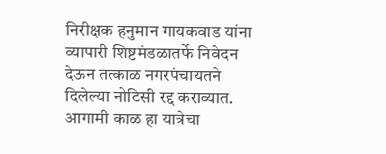निरीक्षक हनुमान गायकवाड यांना व्यापारी शिष्टमंडळातर्फे निवेदन देऊन तत्काळ नगरपंचायतने दिलेल्या नोटिसी रद्द कराव्यात.
आगामी काळ हा यात्रेचा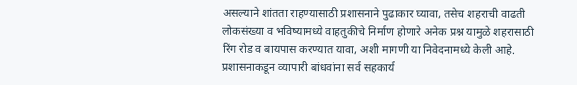असल्याने शांतता राहण्यासाठी प्रशासनाने पुढाकार घ्यावा, तसेच शहराची वाढती लोकसंख्या व भविष्यामध्ये वाहतुकीचे निर्माण होणारे अनेक प्रश्न यामुळे शहरासाठी रिंग रोड व बायपास करण्यात यावा, अशी मागणी या निवेदनामध्ये केली आहे.
प्रशासनाकडून व्यापारी बांधवांना सर्व सहकार्य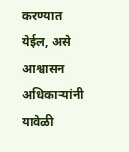करण्यात येईल, असे आश्वासन अधिकाऱ्यांनी यावेळी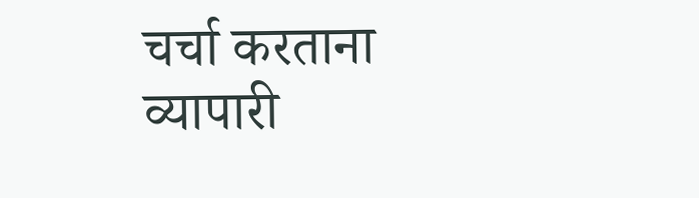चर्चा करताना व्यापारी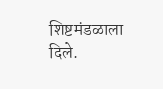शिष्टमंडळाला दिले.